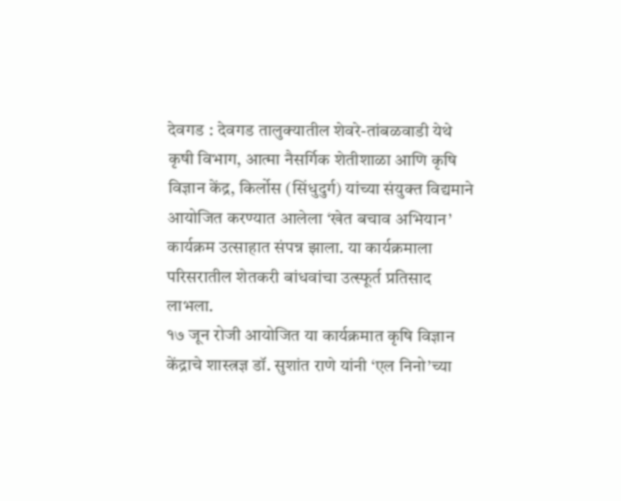देवगड : देवगड तालुक्यातील शेवरे-तांबळवाडी येथे कृषी विभाग, आत्मा नैसर्गिक शेतीशाळा आणि कृषि विज्ञान केंद्र, किर्लोस (सिंधुदुर्ग) यांच्या संयुक्त विद्यमाने आयोजित करण्यात आलेला ‘खेत बचाव अभियान’ कार्यक्रम उत्साहात संपन्न झाला. या कार्यक्रमाला परिसरातील शेतकरी बांधवांचा उत्स्फूर्त प्रतिसाद लाभला.
१७ जून रोजी आयोजित या कार्यक्रमात कृषि विज्ञान केंद्राचे शास्त्रज्ञ डॉ. सुशांत राणे यांनी ‘एल निनो’च्या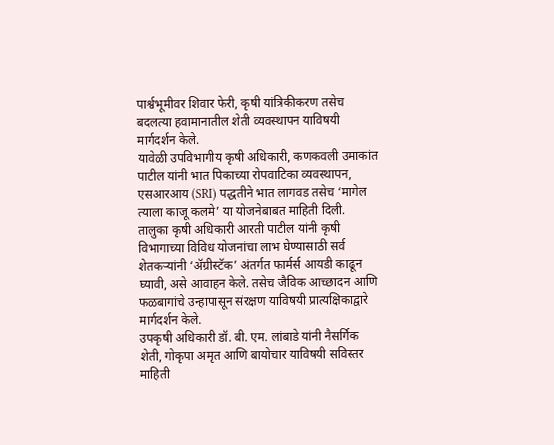पार्श्वभूमीवर शिवार फेरी, कृषी यांत्रिकीकरण तसेच बदलत्या हवामानातील शेती व्यवस्थापन याविषयी मार्गदर्शन केले.
यावेळी उपविभागीय कृषी अधिकारी, कणकवली उमाकांत पाटील यांनी भात पिकाच्या रोपवाटिका व्यवस्थापन, एसआरआय (SRI) पद्धतीने भात लागवड तसेच ‘मागेल त्याला काजू कलमे’ या योजनेबाबत माहिती दिली.
तालुका कृषी अधिकारी आरती पाटील यांनी कृषी विभागाच्या विविध योजनांचा लाभ घेण्यासाठी सर्व शेतकऱ्यांनी ‘ॲग्रीस्टॅक’ अंतर्गत फार्मर्स आयडी काढून घ्यावी, असे आवाहन केले. तसेच जैविक आच्छादन आणि फळबागांचे उन्हापासून संरक्षण याविषयी प्रात्यक्षिकाद्वारे मार्गदर्शन केले.
उपकृषी अधिकारी डॉ. बी. एम. लांबाडे यांनी नैसर्गिक शेती, गोकृपा अमृत आणि बायोचार याविषयी सविस्तर माहिती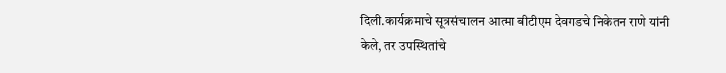दिली.कार्यक्रमाचे सूत्रसंचालन आत्मा बीटीएम देवगडचे निकेतन राणे यांनी केले, तर उपस्थितांचे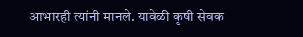आभारही त्यांनी मानले. यावेळी कृषी सेवक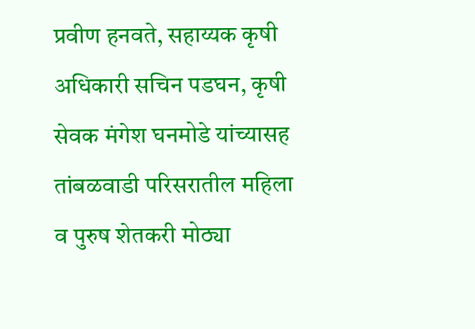प्रवीण हनवते, सहाय्यक कृषी अधिकारी सचिन पडघन, कृषी सेवक मंगेश घनमोडे यांच्यासह तांबळवाडी परिसरातील महिला व पुरुष शेतकरी मोठ्या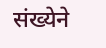संख्येने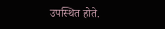उपस्थित होते.